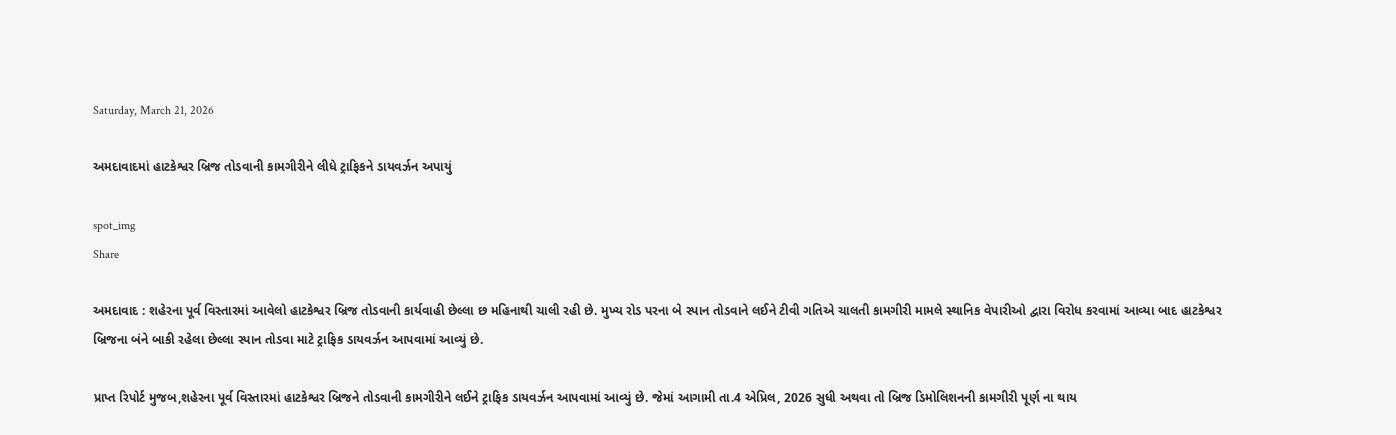Saturday, March 21, 2026

અમદાવાદમાં હાટકેશ્વર બ્રિજ તોડવાની કામગીરીને લીધે ટ્રાફિકને ડાયવર્ઝન અપાયું

spot_img
Share

અમદાવાદ : શહેરના પૂર્વ વિસ્તારમાં આવેલો હાટકેશ્વર બ્રિજ તોડવાની કાર્યવાહી છેલ્લા છ મહિનાથી ચાલી રહી છે. મુખ્ય રોડ પરના બે સ્પાન તોડવાને લઈને ટીવી ગતિએ ચાલતી કામગીરી મામલે સ્થાનિક વેપારીઓ દ્વારા વિરોધ કરવામાં આવ્યા બાદ હાટકેશ્વર બ્રિજના બંને બાકી રહેલા છેલ્લા સ્પાન તોડવા માટે ટ્રાફિક ડાયવર્ઝન આપવામાં આવ્યું છે.

પ્રાપ્ત રિપોર્ટ મુજબ,શહેરના પૂર્વ વિસ્તારમાં હાટકેશ્વર બ્રિજને તોડવાની કામગીરીને લઈને ટ્રાફિક ડાયવર્ઝન આપવામાં આવ્યું છે. જેમાં આગામી તા.4 એપ્રિલ, 2026 સુધી અથવા તો બ્રિજ ડિમોલિશનની કામગીરી પૂર્ણ ના થાય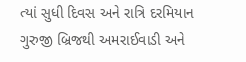ત્યાં સુધી દિવસ અને રાત્રિ દરમિયાન ગુરુજી બ્રિજથી અમરાઈવાડી અને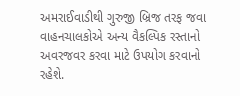અમરાઈવાડીથી ગુરુજી બ્રિજ તરફ જવા વાહનચાલકોએ અન્ય વૈકલ્પિક રસ્તાનો અવરજવર કરવા માટે ઉપયોગ કરવાનો રહેશે.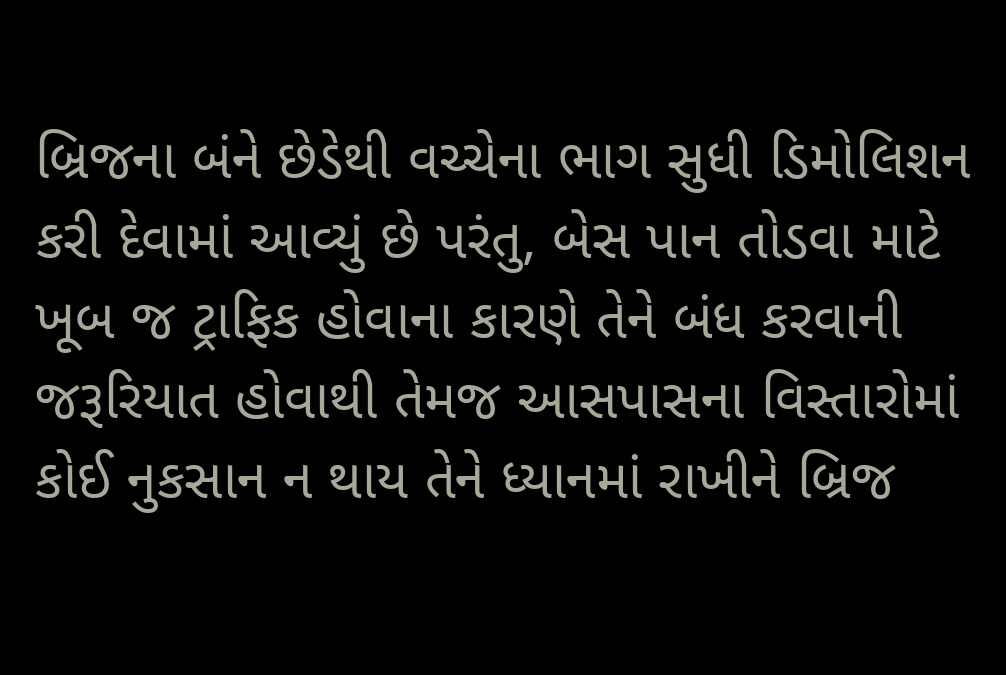બ્રિજના બંને છેડેથી વચ્ચેના ભાગ સુધી ડિમોલિશન કરી દેવામાં આવ્યું છે પરંતુ, બેસ પાન તોડવા માટે ખૂબ જ ટ્રાફિક હોવાના કારણે તેને બંધ કરવાની જરૂરિયાત હોવાથી તેમજ આસપાસના વિસ્તારોમાં કોઈ નુકસાન ન થાય તેને ધ્યાનમાં રાખીને બ્રિજ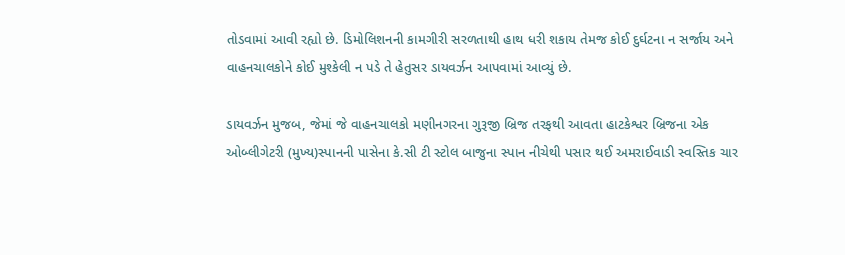તોડવામાં આવી રહ્યો છે. ડિમોલિશનની કામગીરી સરળતાથી હાથ ધરી શકાય તેમજ કોઈ દુર્ઘટના ન સર્જાય અને વાહનચાલકોને કોઈ મુશ્કેલી ન પડે તે હેતુસર ડાયવર્ઝન આપવામાં આવ્યું છે.

ડાયવર્ઝન મુજબ, જેમાં જે વાહનચાલકો મણીનગરના ગુરૂજી બ્રિજ તરફથી આવતા હાટકેશ્વર બ્રિજના એક ઓબ્લીગેટરી (મુખ્ય)સ્પાનની પાસેના કે.સી ટી સ્ટોલ બાજુના સ્પાન નીચેથી પસાર થઈ અમરાઈવાડી સ્વસ્તિક ચાર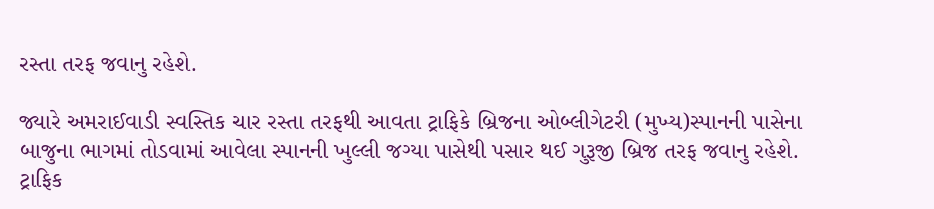રસ્તા તરફ જવાનુ રહેશે.

જ્યારે અમરાઈવાડી સ્વસ્તિક ચાર રસ્તા તરફથી આવતા ટ્રાફિકે બ્રિજના ઓબ્લીગેટરી (મુખ્ય)સ્પાનની પાસેના બાજુના ભાગમાં તોડવામાં આવેલા સ્પાનની ખુલ્લી જગ્યા પાસેથી પસાર થઈ ગુરૂજી બ્રિજ તરફ જવાનુ રહેશે. ટ્રાફિક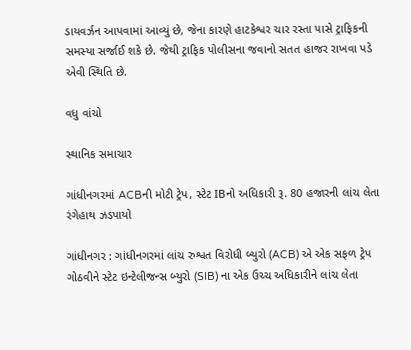ડાયવર્ઝન આપવામાં આવ્યું છે, જેના કારણે હાટકેશ્વર ચાર રસ્તા પાસે ટ્રાફિકની સમસ્યા સર્જાઈ શકે છે. જેથી ટ્રાફિક પોલીસના જવાનો સતત હાજર રાખવા પડે એવી સ્થિતિ છે.

વધુ વાંચો

સ્થાનિક સમાચાર

ગાંધીનગરમાં ACBની મોટી ટ્રેપ, સ્ટેટ IBનો અધિકારી રૂ. 80 હજારની લાંચ લેતા રંગેહાથ ઝડપાયો

ગાંધીનગર : ગાંધીનગરમાં લાંચ રુશ્વત વિરોધી બ્યુરો (ACB) એ એક સફળ ટ્રેપ ગોઠવીને સ્ટેટ ઇન્ટેલીજન્સ બ્યુરો (SIB) ના એક ઉચ્ચ અધિકારીને લાંચ લેતા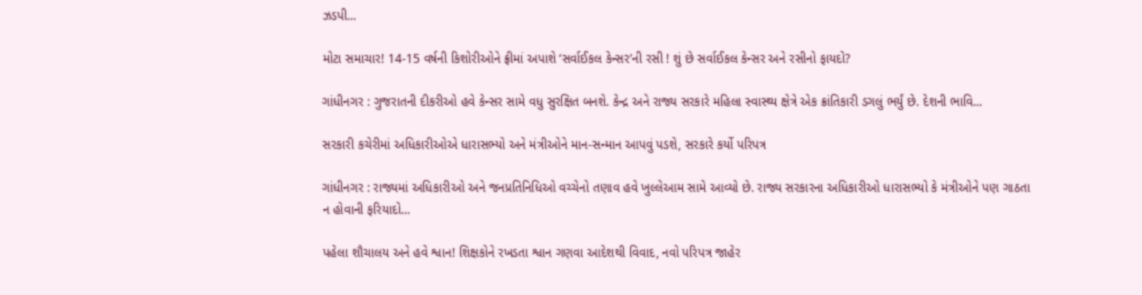ઝડપી...

મોટા સમાચાર! 14-15 વર્ષની કિશોરીઓને ફ્રીમાં અપાશે ‘સર્વાઈકલ કેન્સર’ની રસી ! શું છે સર્વાઈકલ કેન્સર અને રસીનો ફાયદો?

ગાંધીનગર : ગુજરાતની દીકરીઓ હવે કેન્સર સામે વધુ સુરક્ષિત બનશે. કેન્દ્ર અને રાજ્ય સરકારે મહિલા સ્વાસ્થ્ય ક્ષેત્રે એક ક્રાંતિકારી ડગલું ભર્યું છે. દેશની ભાવિ...

સરકારી કચેરીમાં અધિકારીઓએ ધારાસભ્યો અને મંત્રીઓને માન-સન્માન આપવું પડશે, સરકારે કર્યો પરિપત્ર

ગાંધીનગર : રાજ્યમાં અધિકારીઓ અને જનપ્રતિનિધિઓ વચ્ચેનો તણાવ હવે ખુલ્લેઆમ સામે આવ્યો છે. રાજ્ય સરકારના અધિકારીઓ ધારાસભ્યો કે મંત્રીઓને પણ ગાઠતા ન હોવાની ફરિયાદો...

પહેલા શૌચાલય અને હવે શ્વાન! શિક્ષકોને રખડતા શ્વાન ગણવા આદેશથી વિવાદ, નવો પરિપત્ર જાહેર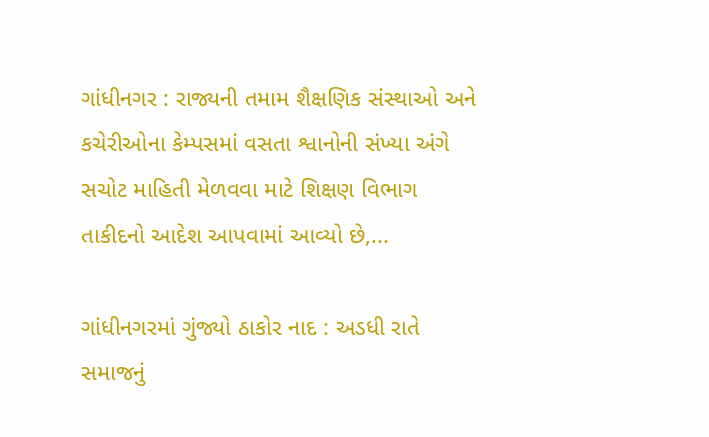ગાંધીનગર : રાજ્યની તમામ શૈક્ષણિક સંસ્થાઓ અને કચેરીઓના કેમ્પસમાં વસતા શ્વાનોની સંખ્યા અંગે સચોટ માહિતી મેળવવા માટે શિક્ષણ વિભાગ તાકીદનો આદેશ આપવામાં આવ્યો છે,...

ગાંધીનગરમાં ગુંજ્યો ઠાકોર નાદ : અડધી રાતે સમાજનું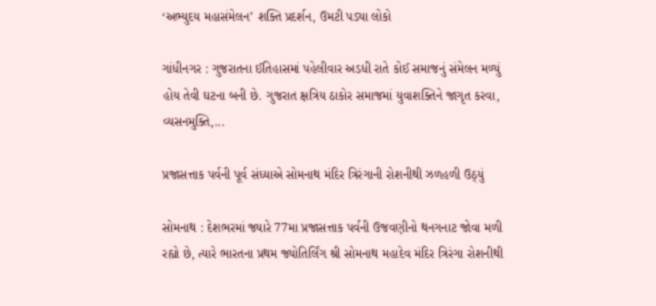‘અભ્યુદય મહાસંમેલન’ શક્તિ પ્રદર્શન, ઉમટી પડ્યા લોકો

ગાંધીનગર : ગુજરાતના ઈતિહાસમાં પહેલીવાર અડધી રાતે કોઈ સમાજનું સંમેલન મળ્યું હોય તેવી ઘટના બની છે. ગુજરાત ક્ષત્રિય ઠાકોર સમાજમાં યુવાશક્તિને જાગૃત કરવા, વ્યસનમુક્તિ,...

પ્રજાસત્તાક પર્વની પૂર્વ સંધ્યાએ સોમનાથ મંદિર ત્રિરંગાની રોશનીથી ઝળહળી ઉઠ્યું

સોમનાથ : દેશભરમાં જ્યારે 77મા પ્રજાસત્તાક પર્વની ઉજવણીનો થનગનાટ જોવા મળી રહ્યો છે, ત્યારે ભારતના પ્રથમ જ્યોતિર્લિંગ શ્રી સોમનાથ મહાદેવ મંદિર ત્રિરંગા રોશનીથી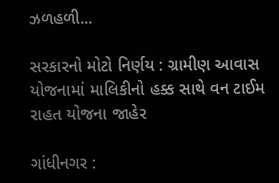ઝળહળી...

સરકારનો મોટો નિર્ણય : ગ્રામીણ આવાસ યોજનામાં માલિકીનો હક્ક સાથે વન ટાઈમ રાહત યોજના જાહેર

ગાંધીનગર :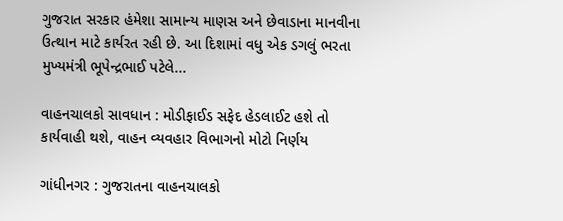ગુજરાત સરકાર હંમેશા સામાન્ય માણસ અને છેવાડાના માનવીના ઉત્થાન માટે કાર્યરત રહી છે. આ દિશામાં વધુ એક ડગલું ભરતા મુખ્યમંત્રી ભૂપેન્દ્રભાઈ પટેલે...

વાહનચાલકો સાવધાન : મોડીફાઈડ સફેદ હેડલાઈટ હશે તો કાર્યવાહી થશે, વાહન વ્યવહાર વિભાગનો મોટો નિર્ણય

ગાંધીનગર : ગુજરાતના વાહનચાલકો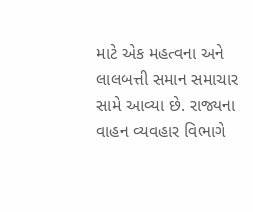માટે એક મહત્વના અને લાલબત્તી સમાન સમાચાર સામે આવ્યા છે. રાજ્યના વાહન વ્યવહાર વિભાગે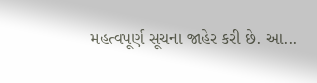મહત્વપૂર્ણ સૂચના જાહેર કરી છે. આ...